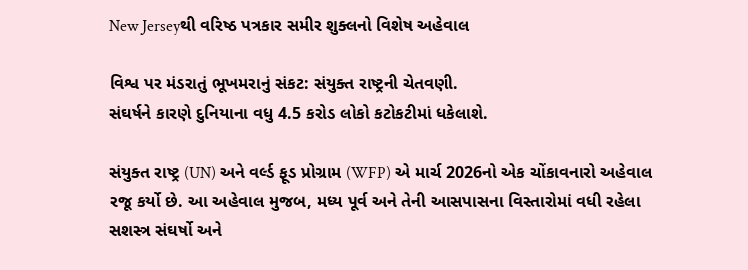New Jerseyથી વરિષ્ઠ પત્રકાર સમીર શુક્લનો વિશેષ અહેવાલ

વિશ્વ પર મંડરાતું ભૂખમરાનું સંકટ: સંયુક્ત રાષ્ટ્રની ચેતવણી.
સંઘર્ષને કારણે દુનિયાના વધુ 4.5 કરોડ લોકો કટોકટીમાં ધકેલાશે.

સંયુક્ત રાષ્ટ્ર (UN) અને વર્લ્ડ ફૂડ પ્રોગ્રામ (WFP) એ માર્ચ 2026નો એક ચોંકાવનારો અહેવાલ રજૂ કર્યો છે. આ અહેવાલ મુજબ, મધ્ય પૂર્વ અને તેની આસપાસના વિસ્તારોમાં વધી રહેલા સશસ્ત્ર સંઘર્ષો અને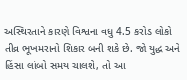અસ્થિરતાને કારણે વિશ્વના વધુ 4.5 કરોડ લોકો તીવ્ર ભૂખમરાનો શિકાર બની શકે છે. જો યુદ્ધ અને હિંસા લાંબો સમય ચાલશે, તો આ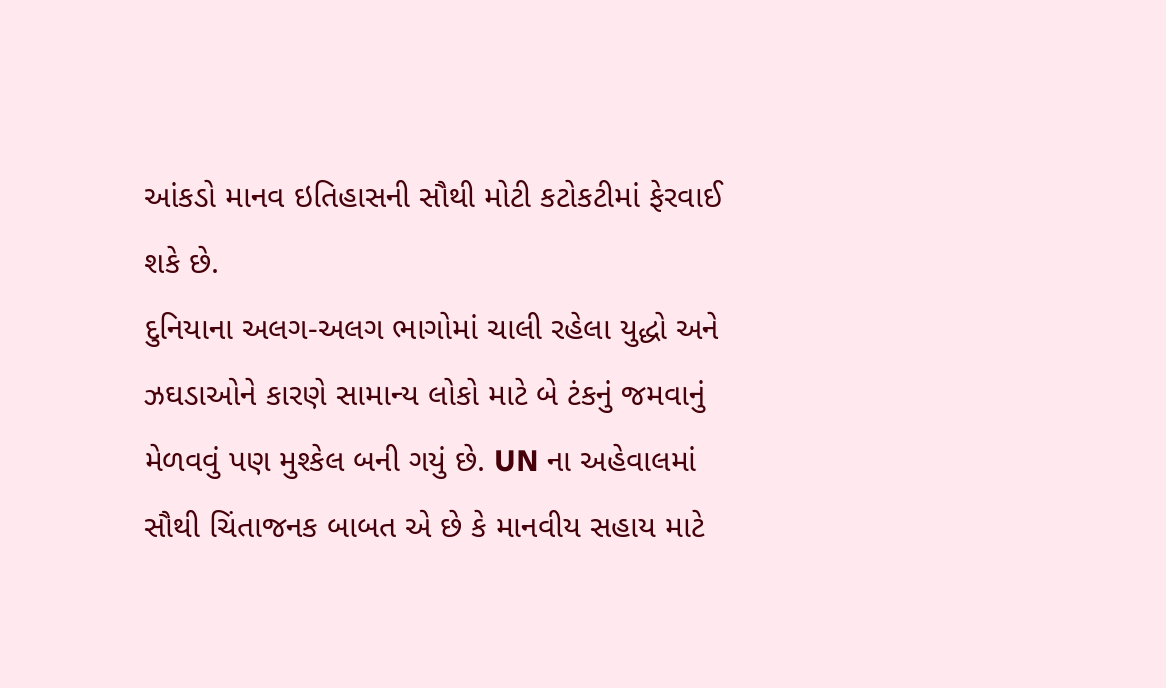આંકડો માનવ ઇતિહાસની સૌથી મોટી કટોકટીમાં ફેરવાઈ શકે છે.
દુનિયાના અલગ-અલગ ભાગોમાં ચાલી રહેલા યુદ્ધો અને ઝઘડાઓને કારણે સામાન્ય લોકો માટે બે ટંકનું જમવાનું મેળવવું પણ મુશ્કેલ બની ગયું છે. UN ના અહેવાલમાં સૌથી ચિંતાજનક બાબત એ છે કે માનવીય સહાય માટે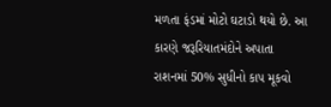મળતા ફંડમાં મોટો ઘટાડો થયો છે. આ કારણે જરૂરિયાતમંદોને અપાતા રાશનમાં 50% સુધીનો કાપ મૂકવો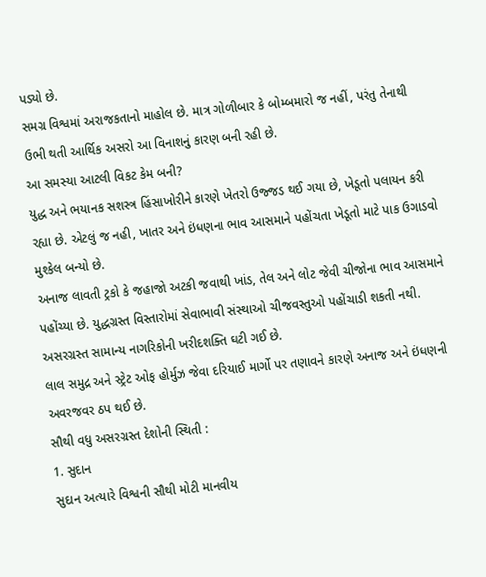પડ્યો છે.
સમગ્ર વિશ્વમાં અરાજકતાનો માહોલ છે. માત્ર ગોળીબાર કે બોમ્બમારો જ નહીં, પરંતુ તેનાથી ઉભી થતી આર્થિક અસરો આ વિનાશનું કારણ બની રહી છે.
આ સમસ્યા આટલી વિકટ કેમ બની?
યુદ્ધ અને ભયાનક સશસ્ત્ર હિંસાખોરીને કારણે ખેતરો ઉજ્જડ થઈ ગયા છે, ખેડૂતો પલાયન કરી રહ્યા છે. એટલું જ નહી, ખાતર અને ઇંધણના ભાવ આસમાને પહોંચતા ખેડૂતો માટે પાક ઉગાડવો મુશ્કેલ બન્યો છે.
અનાજ લાવતી ટ્રકો કે જહાજો અટકી જવાથી ખાંડ, તેલ અને લોટ જેવી ચીજોના ભાવ આસમાને પહોંચ્યા છે. યુદ્ધગ્રસ્ત વિસ્તારોમાં સેવાભાવી સંસ્થાઓ ચીજવસ્તુઓ પહોંચાડી શકતી નથી. અસરગ્રસ્ત સામાન્ય નાગરિકોની ખરીદશક્તિ ઘટી ગઈ છે.
લાલ સમુદ્ર અને સ્ટ્રેટ ઓફ હોર્મુઝ જેવા દરિયાઈ માર્ગો પર તણાવને કારણે અનાજ અને ઇંધણની અવરજવર ઠપ થઈ છે.
સૌથી વધુ અસરગ્રસ્ત દેશોની સ્થિતી :
1. સુદાન
સુદાન અત્યારે વિશ્વની સૌથી મોટી માનવીય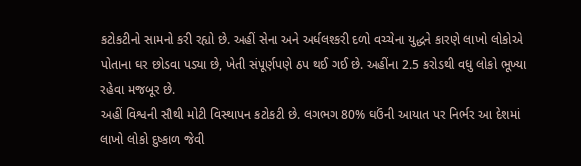કટોકટીનો સામનો કરી રહ્યો છે. અહીં સેના અને અર્ધલશ્કરી દળો વચ્ચેના યુદ્ધને કારણે લાખો લોકોએ પોતાના ઘર છોડવા પડ્યા છે, ખેતી સંપૂર્ણપણે ઠપ થઈ ગઈ છે. અહીંના 2.5 કરોડથી વધુ લોકો ભૂખ્યા રહેવા મજબૂર છે.
અહીં વિશ્વની સૌથી મોટી વિસ્થાપન કટોકટી છે. લગભગ 80% ઘઉંની આયાત પર નિર્ભર આ દેશમાં લાખો લોકો દુષ્કાળ જેવી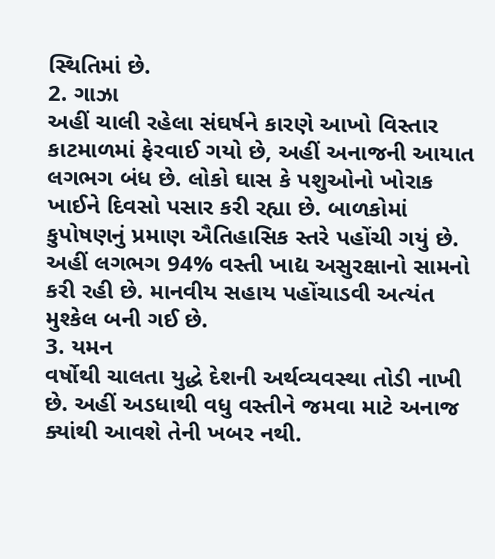સ્થિતિમાં છે.
2. ગાઝા
અહીં ચાલી રહેલા સંઘર્ષને કારણે આખો વિસ્તાર કાટમાળમાં ફેરવાઈ ગયો છે, અહીં અનાજની આયાત લગભગ બંધ છે. લોકો ઘાસ કે પશુઓનો ખોરાક ખાઈને દિવસો પસાર કરી રહ્યા છે. બાળકોમાં કુપોષણનું પ્રમાણ ઐતિહાસિક સ્તરે પહોંચી ગયું છે.
અહીં લગભગ 94% વસ્તી ખાદ્ય અસુરક્ષાનો સામનો કરી રહી છે. માનવીય સહાય પહોંચાડવી અત્યંત મુશ્કેલ બની ગઈ છે.
3. યમન
વર્ષોથી ચાલતા યુદ્ધે દેશની અર્થવ્યવસ્થા તોડી નાખી છે. અહીં અડધાથી વધુ વસ્તીને જમવા માટે અનાજ ક્યાંથી આવશે તેની ખબર નથી.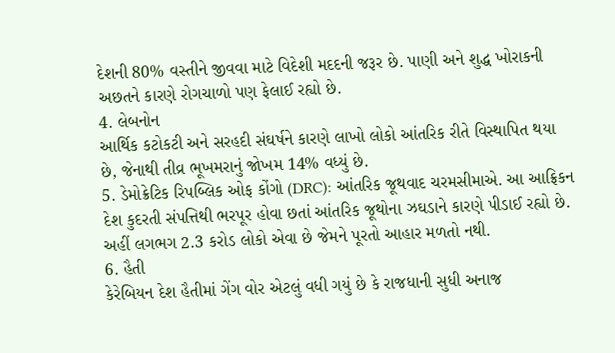દેશની 80% વસ્તીને જીવવા માટે વિદેશી મદદની જરૂર છે. પાણી અને શુદ્ધ ખોરાકની અછતને કારણે રોગચાળો પણ ફેલાઈ રહ્યો છે.
4. લેબનોન
આર્થિક કટોકટી અને સરહદી સંઘર્ષને કારણે લાખો લોકો આંતરિક રીતે વિસ્થાપિત થયા છે, જેનાથી તીવ્ર ભૂખમરાનું જોખમ 14% વધ્યું છે.
5. ડેમોક્રેટિક રિપબ્લિક ઓફ કોંગો (DRC): આંતરિક જૂથવાદ ચરમસીમાએ. આ આફ્રિકન દેશ કુદરતી સંપત્તિથી ભરપૂર હોવા છતાં આંતરિક જૂથોના ઝઘડાને કારણે પીડાઈ રહ્યો છે. અહીં લગભગ 2.3 કરોડ લોકો એવા છે જેમને પૂરતો આહાર મળતો નથી.
6. હૈતી
કેરેબિયન દેશ હૈતીમાં ગેંગ વોર એટલું વધી ગયું છે કે રાજધાની સુધી અનાજ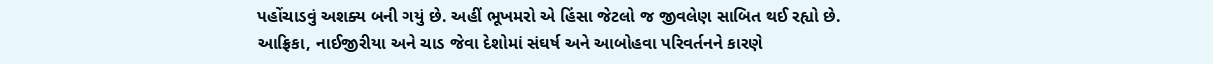પહોંચાડવું અશક્ય બની ગયું છે. અહીં ભૂખમરો એ હિંસા જેટલો જ જીવલેણ સાબિત થઈ રહ્યો છે.
આફ્રિકા, નાઈજીરીયા અને ચાડ જેવા દેશોમાં સંઘર્ષ અને આબોહવા પરિવર્તનને કારણે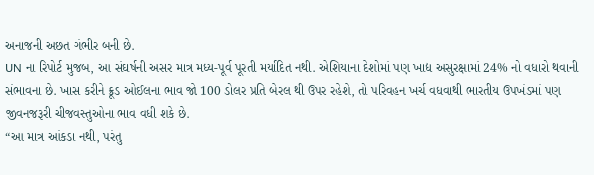અનાજની અછત ગંભીર બની છે.
UN ના રિપોર્ટ મુજબ, આ સંઘર્ષની અસર માત્ર મધ્ય-પૂર્વ પૂરતી મર્યાદિત નથી. એશિયાના દેશોમાં પણ ખાદ્ય અસુરક્ષામાં 24% નો વધારો થવાની સંભાવના છે. ખાસ કરીને ક્રૂડ ઓઈલના ભાવ જો 100 ડોલર પ્રતિ બેરલ થી ઉપર રહેશે, તો પરિવહન ખર્ચ વધવાથી ભારતીય ઉપખંડમાં પણ જીવનજરૂરી ચીજવસ્તુઓના ભાવ વધી શકે છે.
“આ માત્ર આંકડા નથી, પરંતુ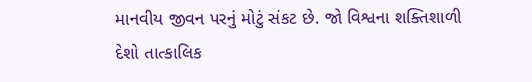માનવીય જીવન પરનું મોટું સંકટ છે. જો વિશ્વના શક્તિશાળી દેશો તાત્કાલિક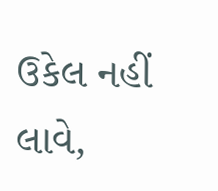ઉકેલ નહીં લાવે,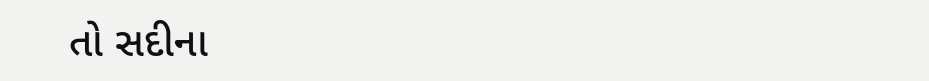તો સદીના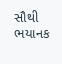સૌથી ભયાનક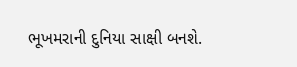ભૂખમરાની દુનિયા સાક્ષી બનશે.